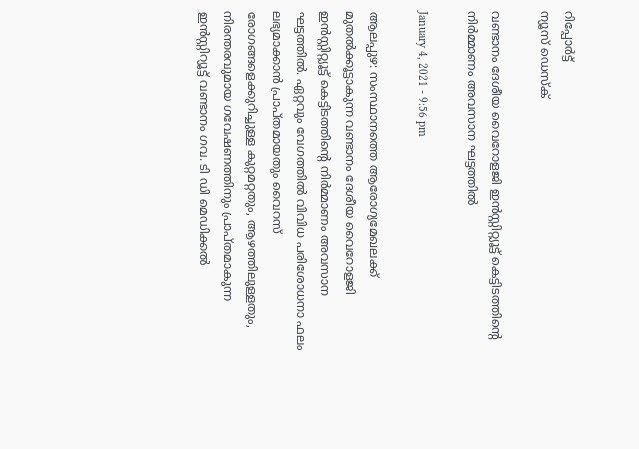റിപ്പോര്‍ട്ട്
ന്യൂസ് ഡെസ്ക്

വണ്ടാനം ദേശീയ വൈറോളജി ഇന്‍സ്റ്റിറ്റ്യൂട്ട് കെട്ടിടത്തിന്റെ നിര്‍മ്മാണം അവസാന ഘട്ടത്തില്‍

January 4, 2021 - 9:56 pm

ആലപ്പുഴ: സംസ്ഥാനത്തെ ആരോഗ്യമേഖലക്ക് മുതല്‍ക്കൂട്ടാകുന്ന വണ്ടാനം ദേശീയ വൈറോളജി ഇന്‍സ്റ്റിറ്റ്യൂട്ട് കെട്ടിടത്തിന്റെ നിര്‍മ്മാണം അവസാന ഘട്ടത്തില്‍. ഏറ്റവും വേഗത്തില്‍ വിവിധ പരിശോധനാ ഫലം ലഭ്യമാക്കാന്‍ പ്രാപ്തമായതും വൈറസ് രോഗങ്ങളെക്കുറിച്ചുള്ള കുറ്റമറ്റതും, ആഴത്തിലുള്ളതും, നിരന്തരവുമായ ഗവേഷണത്തിനും പ്രാപ്തമാകുന്ന ഇന്‍സ്റ്റിറ്യൂട്ട് വണ്ടാനം ഗവ. ടി ഡി മെഡിക്കല്‍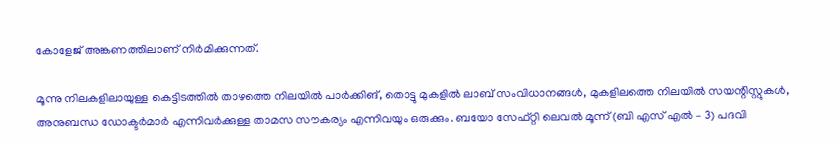കോളേജ് അങ്കണത്തിലാണ് നിര്‍മിക്കുന്നത്.

മൂന്നു നിലകളിലായുള്ള കെട്ടിടത്തില്‍ താഴത്തെ നിലയില്‍ പാര്‍ക്കിങ്, തൊട്ടു മുകളില്‍ ലാബ് സംവിധാനങ്ങള്‍, മുകളിലത്തെ നിലയില്‍ സയന്റിസ്റ്റുകള്‍, അനുബന്ധ ഡോക്ടര്‍മാര്‍ എന്നിവര്‍ക്കുള്ള താമസ സൗകര്യം എന്നിവയും ഒരുക്കും. ബയോ സേഫ്റ്റി ലെവല്‍ മൂന്ന് (ബി എസ് എല്‍ – 3) പദവി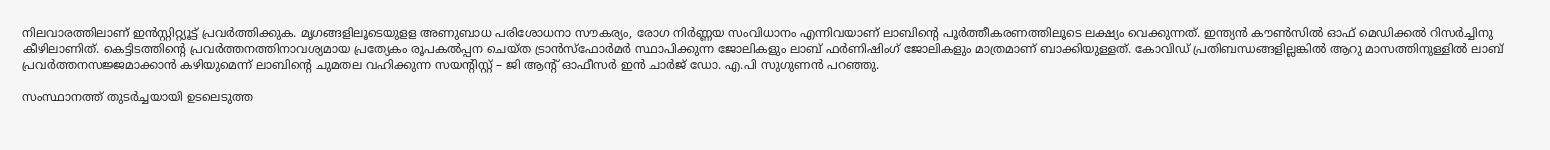നിലവാരത്തിലാണ് ഇന്‍സ്റ്റിറ്റ്യൂട്ട് പ്രവര്‍ത്തിക്കുക. മൃഗങ്ങളിലൂടെയുളള അണുബാധ പരിശോധനാ സൗകര്യം, രോഗ നിര്‍ണ്ണയ സംവിധാനം എന്നിവയാണ് ലാബിന്റെ പൂര്‍ത്തീകരണത്തിലൂടെ ലക്ഷ്യം വെക്കുന്നത്. ഇന്ത്യന്‍ കൗണ്‍സില്‍ ഓഫ് മെഡിക്കല്‍ റിസര്‍ച്ചിനു കീഴിലാണിത്. കെട്ടിടത്തിന്റെ പ്രവര്‍ത്തനത്തിനാവശ്യമായ പ്രത്യേകം രൂപകല്‍പ്പന ചെയ്ത ട്രാന്‍സ്ഫോര്‍മര്‍ സ്ഥാപിക്കുന്ന ജോലികളും ലാബ് ഫര്‍ണിഷിംഗ് ജോലികളും മാത്രമാണ് ബാക്കിയുള്ളത്. കോവിഡ് പ്രതിബന്ധങ്ങളില്ലങ്കില്‍ ആറു മാസത്തിനുള്ളില്‍ ലാബ് പ്രവര്‍ത്തനസജ്ജമാക്കാന്‍ കഴിയുമെന്ന് ലാബിന്റെ ചുമതല വഹിക്കുന്ന സയന്റിസ്റ്റ് – ജി ആന്റ് ഓഫീസര്‍ ഇന്‍ ചാര്‍ജ് ഡോ. എ.പി സുഗുണന്‍ പറഞ്ഞു.

സംസ്ഥാനത്ത് തുടര്‍ച്ചയായി ഉടലെടുത്ത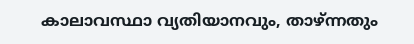കാലാവസ്ഥാ വ്യതിയാനവും, താഴ്ന്നതും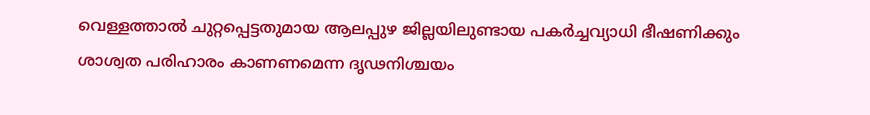വെള്ളത്താല്‍ ചുറ്റപ്പെട്ടതുമായ ആലപ്പുഴ ജില്ലയിലുണ്ടായ പകര്‍ച്ചവ്യാധി ഭീഷണിക്കും ശാശ്വത പരിഹാരം കാണണമെന്ന ദൃഢനിശ്ചയം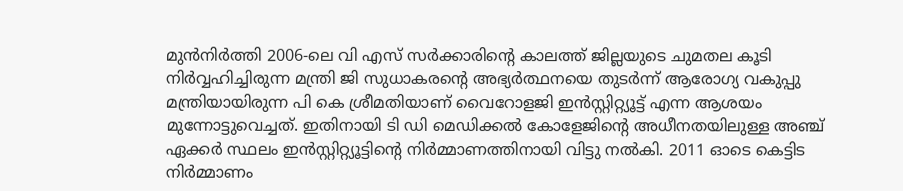മുന്‍നിര്‍ത്തി 2006-ലെ വി എസ് സര്‍ക്കാരിന്റെ കാലത്ത് ജില്ലയുടെ ചുമതല കൂടി നിര്‍വ്വഹിച്ചിരുന്ന മന്ത്രി ജി സുധാകരന്റെ അഭ്യര്‍ത്ഥനയെ തുടര്‍ന്ന് ആരോഗ്യ വകുപ്പു മന്ത്രിയായിരുന്ന പി കെ ശ്രീമതിയാണ് വൈറോളജി ഇന്‍സ്റ്റിറ്റ്യൂട്ട് എന്ന ആശയം മുന്നോട്ടുവെച്ചത്. ഇതിനായി ടി ഡി മെഡിക്കല്‍ കോളേജിന്റെ അധീനതയിലുള്ള അഞ്ച് ഏക്കര്‍ സ്ഥലം ഇന്‍സ്റ്റിറ്റ്യൂട്ടിന്റെ നിര്‍മ്മാണത്തിനായി വിട്ടു നല്‍കി. 2011 ഓടെ കെട്ടിട നിര്‍മ്മാണം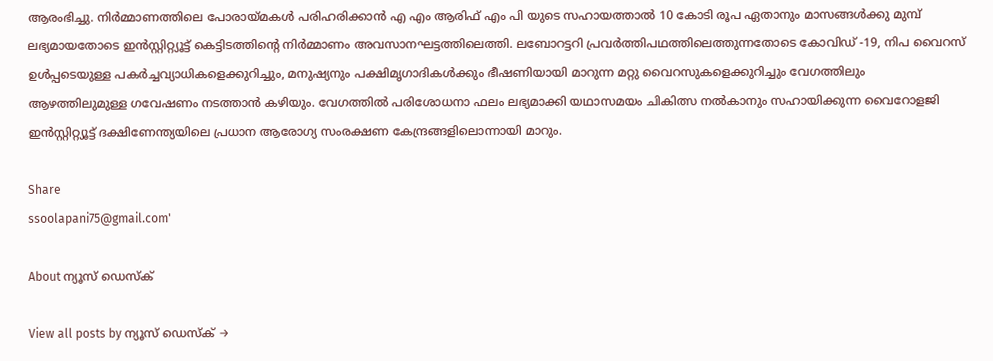ആരംഭിച്ചു. നിര്‍മ്മാണത്തിലെ പോരായ്മകള്‍ പരിഹരിക്കാന്‍ എ എം ആരിഫ് എം പി യുടെ സഹായത്താല്‍ 10 കോടി രൂപ ഏതാനും മാസങ്ങള്‍ക്കു മുമ്പ് ലഭ്യമായതോടെ ഇന്‍സ്റ്റിറ്റ്യൂട്ട് കെട്ടിടത്തിന്റെ നിര്‍മ്മാണം അവസാനഘട്ടത്തിലെത്തി. ലബോറട്ടറി പ്രവര്‍ത്തിപഥത്തിലെത്തുന്നതോടെ കോവിഡ് -19, നിപ വൈറസ് ഉള്‍പ്പടെയുള്ള പകര്‍ച്ചവ്യാധികളെക്കുറിച്ചും, മനുഷ്യനും പക്ഷിമൃഗാദികള്‍ക്കും ഭീഷണിയായി മാറുന്ന മറ്റു വൈറസുകളെക്കുറിച്ചും വേഗത്തിലും ആഴത്തിലുമുള്ള ഗവേഷണം നടത്താന്‍ കഴിയും. വേഗത്തില്‍ പരിശോധനാ ഫലം ലഭ്യമാക്കി യഥാസമയം ചികിത്സ നല്‍കാനും സഹായിക്കുന്ന വൈറോളജി ഇന്‍സ്റ്റിറ്റ്യൂട്ട് ദക്ഷിണേന്ത്യയിലെ പ്രധാന ആരോഗ്യ സംരക്ഷണ കേന്ദ്രങ്ങളിലൊന്നായി മാറും.

Share
ssoolapani75@gmail.com'

About ന്യൂസ് ഡെസ്ക്

View all posts by ന്യൂസ് ഡെസ്ക് →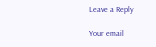Leave a Reply

Your email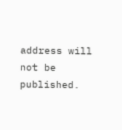address will not be published.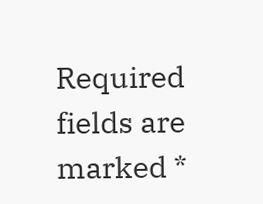Required fields are marked *